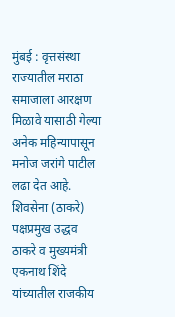मुंबई : वृत्तसंस्था राज्यातील मराठा समाजाला आरक्षण मिळावे यासाठी गेल्या अनेक महिन्यापासून मनोज जरांगे पाटील लढा देत आहे. शिवसेना (ठाकरे) पक्षप्रमुख उद्धव ठाकरे व मुख्यमंत्री एकनाथ शिंदे यांच्यातील राजकीय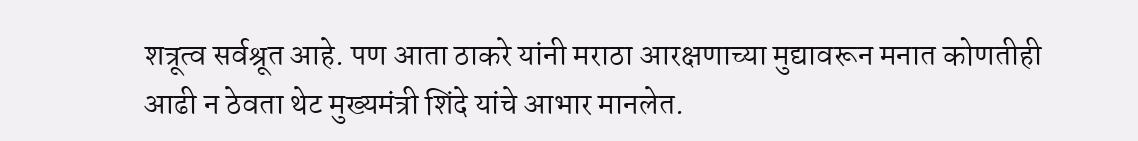शत्रूत्व सर्वश्रूत आहे. पण आता ठाकरे यांनी मराठा आरक्षणाच्या मुद्यावरून मनात कोणतीही आढी न ठेवता थेट मुख्यमंत्री शिंदे यांचे आभार मानलेत.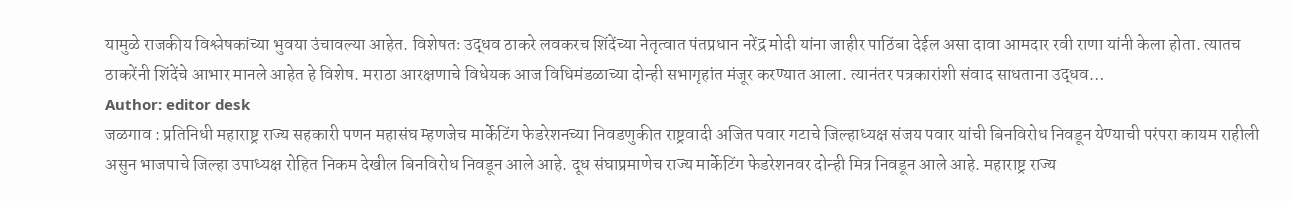यामुळे राजकीय विश्लेषकांच्या भुवया उंचावल्या आहेत. विशेषतः उद्धव ठाकरे लवकरच शिंदेंच्या नेतृत्वात पंतप्रधान नरेंद्र मोदी यांना जाहीर पाठिंबा देईल असा दावा आमदार रवी राणा यांनी केला होता. त्यातच ठाकरेंनी शिंदेंचे आभार मानले आहेत हे विशेष. मराठा आरक्षणाचे विधेयक आज विधिमंडळाच्या दोन्ही सभागृहांत मंजूर करण्यात आला. त्यानंतर पत्रकारांशी संवाद साधताना उद्धव…
Author: editor desk
जळगाव : प्रतिनिधी महाराष्ट्र राज्य सहकारी पणन महासंघ म्हणजेच मार्केटिंग फेडरेशनच्या निवडणुकीत राष्ट्रवादी अजित पवार गटाचे जिल्हाध्यक्ष संजय पवार यांची बिनविरोध निवडून येण्याची परंपरा कायम राहीली असुन भाजपाचे जिल्हा उपाध्यक्ष रोहित निकम देखील बिनविरोध निवडून आले आहे. दूध संघाप्रमाणेच राज्य मार्केटिंग फेडरेशनवर दोन्ही मित्र निवडून आले आहे. महाराष्ट्र राज्य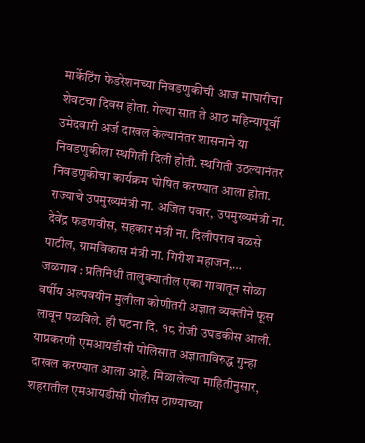मार्केटिंग फेडरेशनच्या निवडणुकीची आज माघारीचा शेवटचा दिवस होता. गेल्या सात ते आठ महिन्यापूर्वी उमेदवारी अर्ज दाखल केल्यानंतर शासनाने या निवडणुकीला स्थगिती दिली होती. स्थगिती उठल्यानंतर निवडणुकीचा कार्यक्रम घोषित करण्यात आला होता. राज्याचे उपमुख्यमंत्री ना. अजित पवार, उपमुख्यमंत्री ना. देवेंद्र फडणवीस, सहकार मंत्री ना. दिलीपराव वळसे पाटील, ग्रामविकास मंत्री ना. गिरीश महाजन,…
जळगाव : प्रतिनिधी तालुक्यातील एका गावातून सोळा वर्षीय अल्पवयीन मुलीला कोणीतरी अज्ञात व्यक्तीने फूस लावून पळविले. ही घटना दि. १८ रोजी उघडकीस आली. याप्रकरणी एमआयडीसी पोलिसात अज्ञाताविरुद्ध गुन्हा दाखल करण्यात आला आहे. मिळालेल्या माहितीनुसार, शहरातील एमआयडीसी पोलीस ठाण्याच्या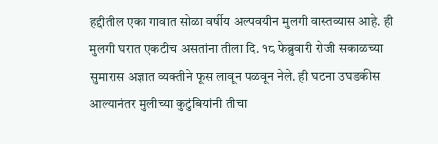हद्दीतील एका गावात सोळा वर्षीय अल्पवयीन मुलगी वास्तव्यास आहे. ही मुलगी घरात एकटीच असतांना तीला दि. १८ फेब्रुवारी रोजी सकाळच्या सुमारास अज्ञात व्यक्तीने फूस लावून पळवून नेले. ही घटना उघडकीस आल्यानंतर मुलीच्या कुटुंबियांनी तीचा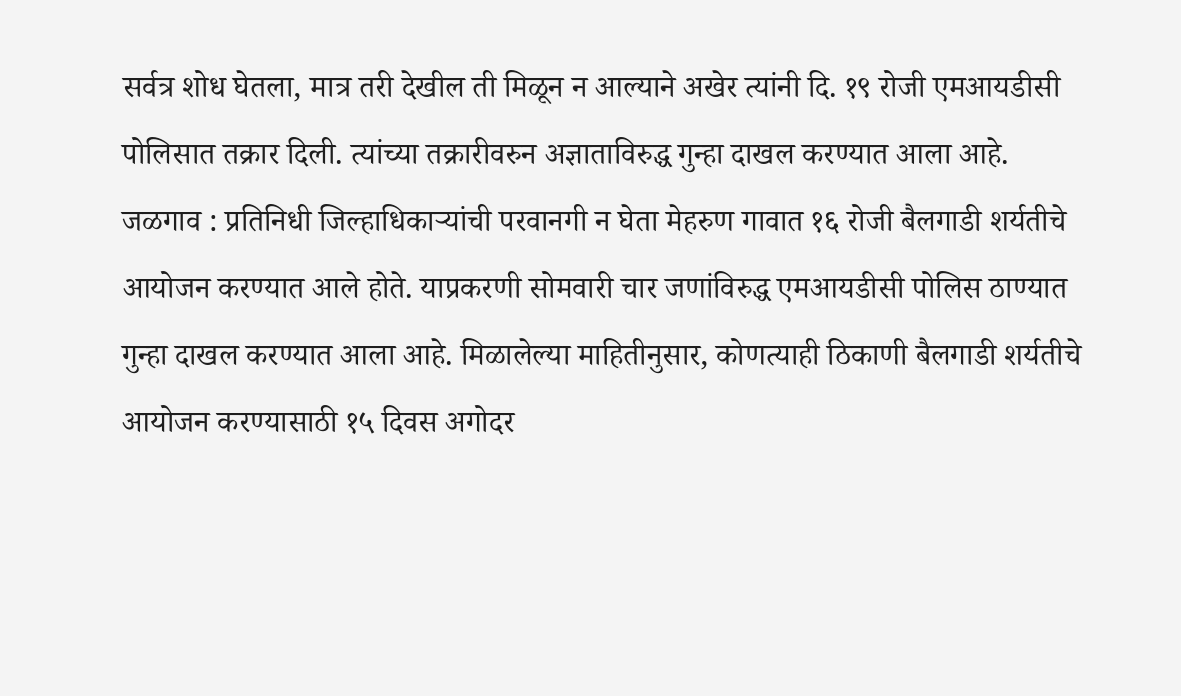सर्वत्र शोध घेतला, मात्र तरी देखील ती मिळून न आल्याने अखेर त्यांनी दि. १९ रोजी एमआयडीसी पोलिसात तक्रार दिली. त्यांच्या तक्रारीवरुन अज्ञाताविरुद्ध गुन्हा दाखल करण्यात आला आहे.
जळगाव : प्रतिनिधी जिल्हाधिकाऱ्यांची परवानगी न घेता मेहरुण गावात १६ रोजी बैलगाडी शर्यतीचे आयोजन करण्यात आले होते. याप्रकरणी सोमवारी चार जणांविरुद्ध एमआयडीसी पोलिस ठाण्यात गुन्हा दाखल करण्यात आला आहे. मिळालेल्या माहितीनुसार, कोणत्याही ठिकाणी बैलगाडी शर्यतीचे आयोजन करण्यासाठी १५ दिवस अगोदर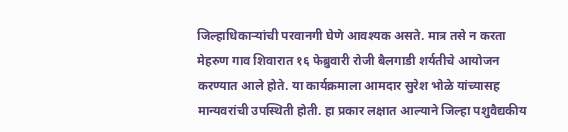जिल्हाधिकाऱ्यांची परवानगी घेणे आवश्यक असते. मात्र तसे न करता मेहरुण गाव शिवारात १६ फेब्रुवारी रोजी बैलगाडी शर्यतीचे आयोजन करण्यात आले होते. या कार्यक्रमाला आमदार सुरेश भोळे यांच्यासह मान्यवरांची उपस्थिती होती. हा प्रकार लक्षात आल्याने जिल्हा पशुवैद्यकीय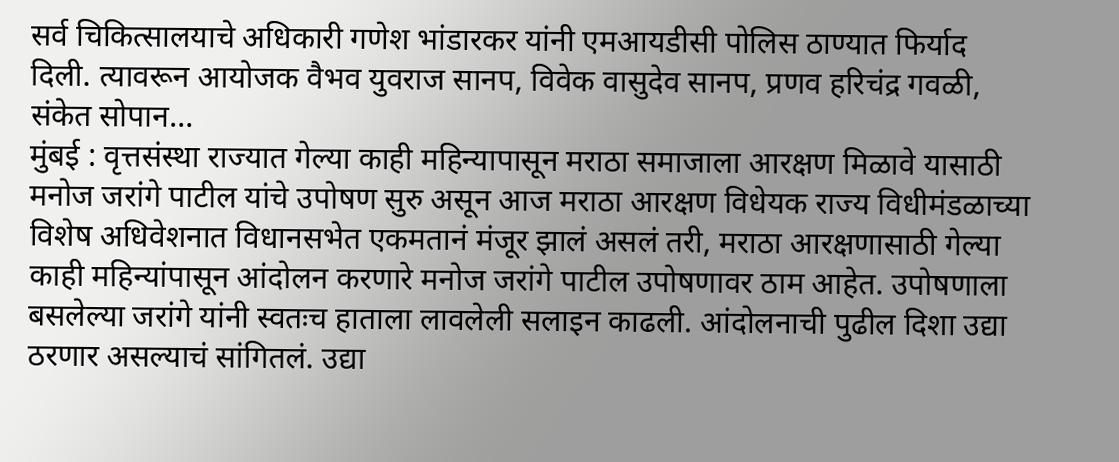सर्व चिकित्सालयाचे अधिकारी गणेश भांडारकर यांनी एमआयडीसी पोलिस ठाण्यात फिर्याद दिली. त्यावरून आयोजक वैभव युवराज सानप, विवेक वासुदेव सानप, प्रणव हरिचंद्र गवळी, संकेत सोपान…
मुंबई : वृत्तसंस्था राज्यात गेल्या काही महिन्यापासून मराठा समाजाला आरक्षण मिळावे यासाठी मनोज जरांगे पाटील यांचे उपोषण सुरु असून आज मराठा आरक्षण विधेयक राज्य विधीमंडळाच्या विशेष अधिवेशनात विधानसभेत एकमतानं मंजूर झालं असलं तरी, मराठा आरक्षणासाठी गेल्या काही महिन्यांपासून आंदोलन करणारे मनोज जरांगे पाटील उपोषणावर ठाम आहेत. उपोषणाला बसलेल्या जरांगे यांनी स्वतःच हाताला लावलेली सलाइन काढली. आंदोलनाची पुढील दिशा उद्या ठरणार असल्याचं सांगितलं. उद्या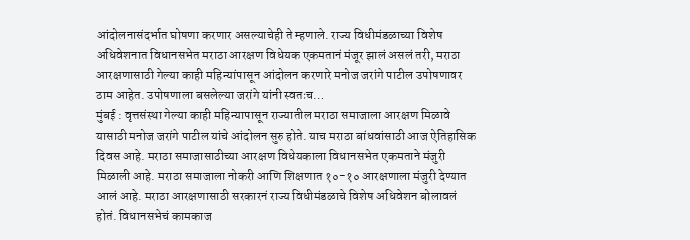आंदोलनासंदर्भात घोषणा करणार असल्याचेही ते म्हणाले. राज्य विधीमंडळाच्या विशेष अधिवेशनात विधानसभेत मराठा आरक्षण विधेयक एकमतानं मंजूर झालं असलं तरी, मराठा आरक्षणासाठी गेल्या काही महिन्यांपासून आंदोलन करणारे मनोज जरांगे पाटील उपोषणावर ठाम आहेत. उपोषणाला बसलेल्या जरांगे यांनी स्वतःच…
मुंबई : वृत्तसंस्था गेल्या काही महिन्यापासून राज्यातील मराठा समाजाला आरक्षण मिळावे यासाठी मनोज जरांगे पाटील यांचे आंदोलन सुरु होते. याच मराठा बांधवांसाठी आज ऐतिहासिक दिवस आहे. मराठा समाजासाठीच्या आरक्षण विधेयकाला विधानसभेत एकमताने मंजुरी मिळाली आहे. मराठा समाजाला नोकरी आणि शिक्षणात १०-१० आरक्षणाला मंजुरी देण्यात आलं आहे. मराठा आरक्षणासाठी सरकारनं राज्य विधीमंडळाचे विशेष अधिवेशन बोलावलं होतं. विधानसभेचं कामकाज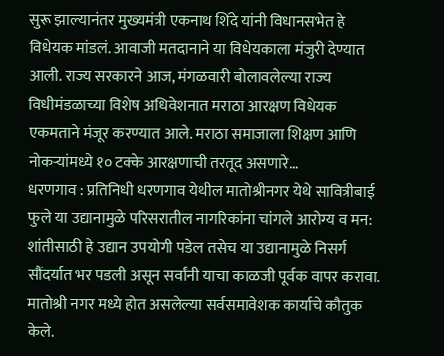सुरू झाल्यानंतर मुख्यमंत्री एकनाथ शिंदे यांनी विधानसभेत हे विधेयक मांडलं. आवाजी मतदानाने या विधेयकाला मंजुरी देण्यात आली. राज्य सरकारने आज, मंगळवारी बोलावलेल्या राज्य विधीमंडळाच्या विशेष अधिवेशनात मराठा आरक्षण विधेयक एकमताने मंजूर करण्यात आले. मराठा समाजाला शिक्षण आणि नोकऱ्यांमध्ये १० टक्के आरक्षणाची तरतूद असणारे…
धरणगाव : प्रतिनिधी धरणगाव येथील मातोश्रीनगर येथे सावित्रीबाई फुले या उद्यानामुळे परिसरातील नागरिकांना चांगले आरोग्य व मन: शांतीसाठी हे उद्यान उपयोगी पडेल तसेच या उद्यानामुळे निसर्ग सौंदर्यात भर पडली असून सर्वांनी याचा काळजी पूर्वक वापर करावा. मातोश्री नगर मध्ये होत असलेल्या सर्वसमावेशक कार्याचे कौतुक केले.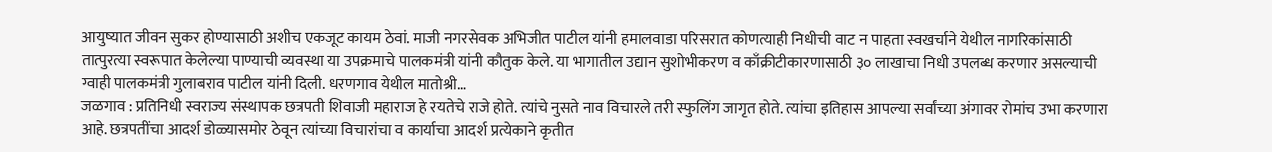आयुष्यात जीवन सुकर होण्यासाठी अशीच एकजूट कायम ठेवां. माजी नगरसेवक अभिजीत पाटील यांनी हमालवाडा परिसरात कोणत्याही निधीची वाट न पाहता स्वखर्चाने येथील नागरिकांसाठी तात्पुरत्या स्वरूपात केलेल्या पाण्याची व्यवस्था या उपक्रमाचे पालकमंत्री यांनी कौतुक केले. या भागातील उद्यान सुशोभीकरण व काँक्रीटीकारणासाठी ३० लाखाचा निधी उपलब्ध करणार असल्याची ग्वाही पालकमंत्री गुलाबराव पाटील यांनी दिली. धरणगाव येथील मातोश्री…
जळगाव : प्रतिनिधी स्वराज्य संस्थापक छत्रपती शिवाजी महाराज हे रयतेचे राजे होते. त्यांचे नुसते नाव विचारले तरी स्फुलिंग जागृत होते. त्यांचा इतिहास आपल्या सर्वांच्या अंगावर रोमांच उभा करणारा आहे. छत्रपतींचा आदर्श डोळ्यासमोर ठेवून त्यांच्या विचारांचा व कार्याचा आदर्श प्रत्येकाने कृतीत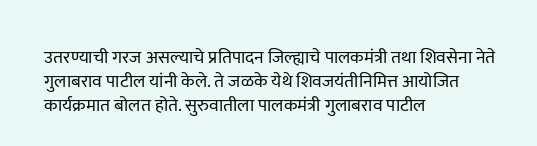उतरण्याची गरज असल्याचे प्रतिपादन जिल्ह्याचे पालकमंत्री तथा शिवसेना नेते गुलाबराव पाटील यांनी केले. ते जळके येथे शिवजयंतीनिमित्त आयोजित कार्यक्रमात बोलत होते. सुरुवातीला पालकमंत्री गुलाबराव पाटील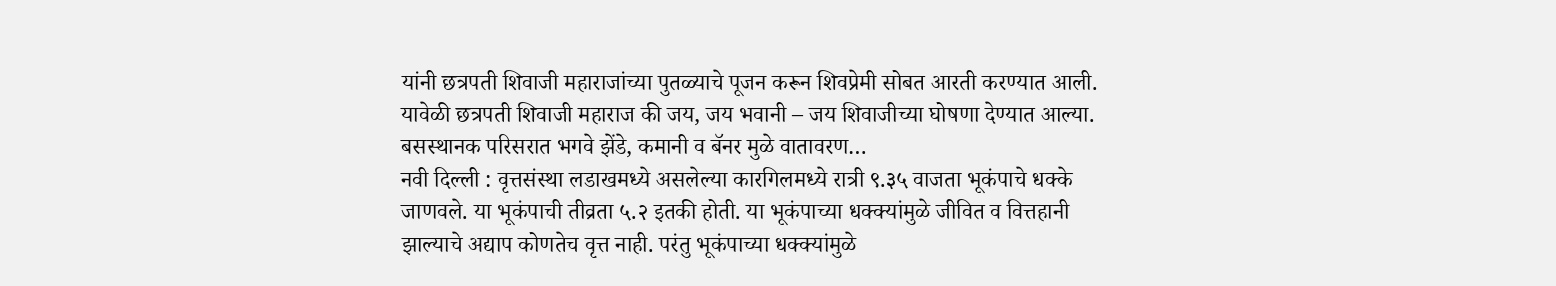यांनी छत्रपती शिवाजी महाराजांच्या पुतळ्याचे पूजन करून शिवप्रेमी सोबत आरती करण्यात आली. यावेळी छत्रपती शिवाजी महाराज की जय, जय भवानी – जय शिवाजीच्या घोषणा देण्यात आल्या. बसस्थानक परिसरात भगवे झेंडे, कमानी व बॅनर मुळे वातावरण…
नवी दिल्ली : वृत्तसंस्था लडाखमध्ये असलेल्या कारगिलमध्ये रात्री ९.३५ वाजता भूकंपाचे धक्के जाणवले. या भूकंपाची तीव्रता ५.२ इतकी होती. या भूकंपाच्या धक्क्यांमुळे जीवित व वित्तहानी झाल्याचे अद्याप कोणतेच वृत्त नाही. परंतु भूकंपाच्या धक्क्यांमुळे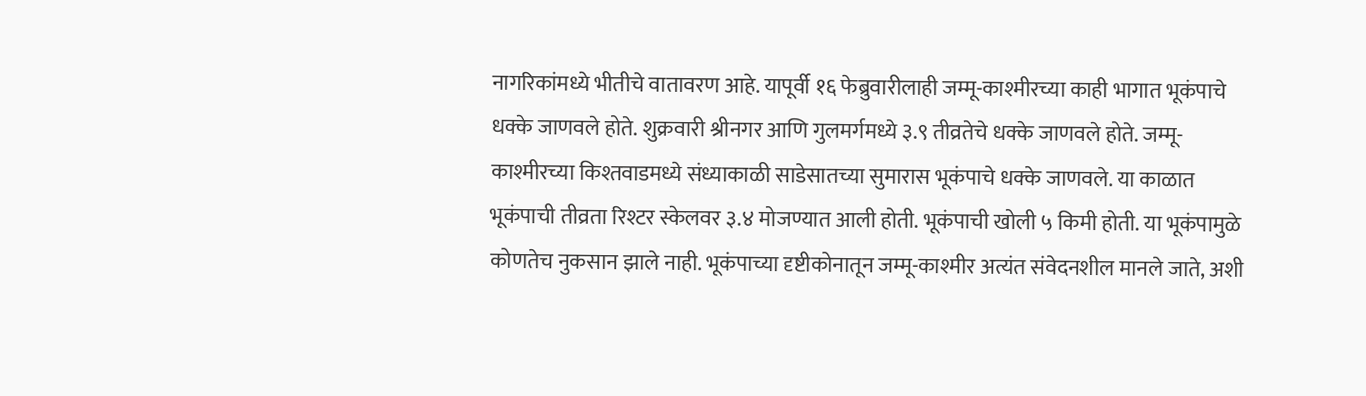नागरिकांमध्ये भीतीचे वातावरण आहे. यापूर्वी १६ फेब्रुवारीलाही जम्मू-काश्मीरच्या काही भागात भूकंपाचे धक्के जाणवले होते. शुक्रवारी श्रीनगर आणि गुलमर्गमध्ये ३.९ तीव्रतेचे धक्के जाणवले होते. जम्मू-काश्मीरच्या किश्तवाडमध्ये संध्याकाळी साडेसातच्या सुमारास भूकंपाचे धक्के जाणवले. या काळात भूकंपाची तीव्रता रिश्टर स्केलवर ३.४ मोजण्यात आली होती. भूकंपाची खोली ५ किमी होती. या भूकंपामुळे कोणतेच नुकसान झाले नाही. भूकंपाच्या दृष्टीकोनातून जम्मू-काश्मीर अत्यंत संवेदनशील मानले जाते, अशी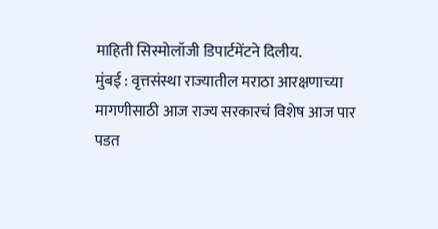माहिती सिस्मोलॉजी डिपार्टमेंटने दिलीय.
मुंबई : वृत्तसंस्था राज्यातील मराठा आरक्षणाच्या मागणीसाठी आज राज्य सरकारचं विशेष आज पार पडत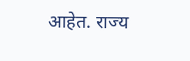आहेत. राज्य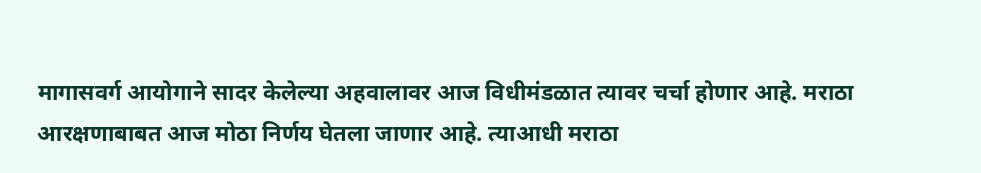मागासवर्ग आयोगाने सादर केलेल्या अहवालावर आज विधीमंडळात त्यावर चर्चा होणार आहे. मराठा आरक्षणाबाबत आज मोठा निर्णय घेतला जाणार आहे. त्याआधी मराठा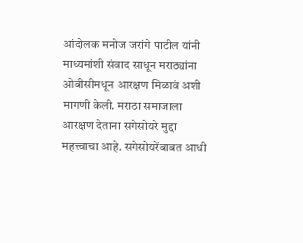आंदोलक मनोज जरांगे पाटील यांनी माध्यमांशी संवाद साधून मराठ्यांना ओबीसीमधून आरक्षण मिळावं अशी मागणी केली. मराठा समाजाला आरक्षण देताना सगेसोयरे मुद्दा महत्त्वाचा आहे. सगेसोयरेंबाबत आधी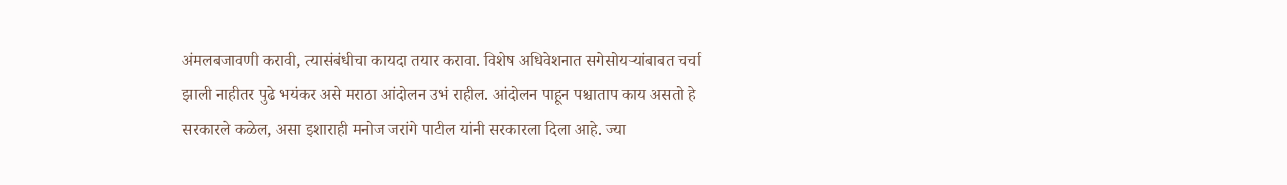अंमलबजावणी करावी, त्यासंबंधीचा कायदा तयार करावा. विशेष अधिवेशनात सगेसोयऱ्यांबाबत चर्चा झाली नाहीतर पुढे भयंकर असे मराठा आंदोलन उभं राहील. आंदोलन पाहून पश्चाताप काय असतो हे सरकारले कळेल, असा इशाराही मनोज जरांगे पाटील यांनी सरकारला दिला आहे. ज्या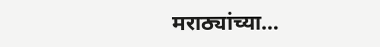मराठ्यांच्या…